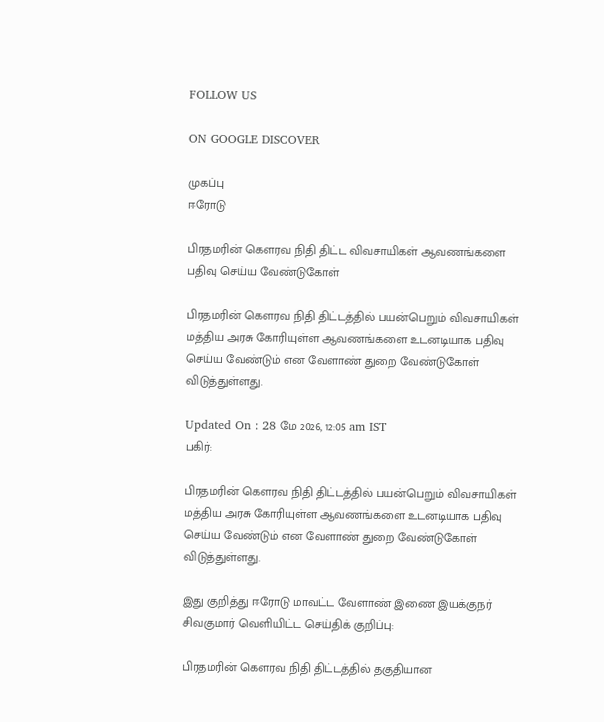FOLLOW US

ON GOOGLE DISCOVER

முகப்பு
ஈரோடு

பிரதமரின் கௌரவ நிதி திட்ட விவசாயிகள் ஆவணங்களை பதிவு செய்ய வேண்டுகோள்

பிரதமரின் கௌரவ நிதி திட்டத்தில் பயன்பெறும் விவசாயிகள் மத்திய அரசு கோரியுள்ள ஆவணங்களை உடனடியாக பதிவு செய்ய வேண்டும் என வேளாண் துறை வேண்டுகோள் விடுத்துள்ளது.

Updated On : 28 மே 2026, 12:05 am IST
பகிர்:

பிரதமரின் கௌரவ நிதி திட்டத்தில் பயன்பெறும் விவசாயிகள் மத்திய அரசு கோரியுள்ள ஆவணங்களை உடனடியாக பதிவு செய்ய வேண்டும் என வேளாண் துறை வேண்டுகோள் விடுத்துள்ளது.

இது குறித்து ஈரோடு மாவட்ட வேளாண் இணை இயக்குநர் சிவகுமார் வெளியிட்ட செய்திக் குறிப்பு:

பிரதமரின் கௌரவ நிதி திட்டத்தில் தகுதியான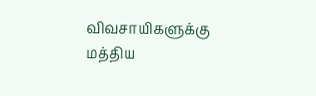விவசாயிகளுக்கு மத்திய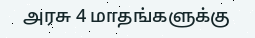அரசு 4 மாதங்களுக்கு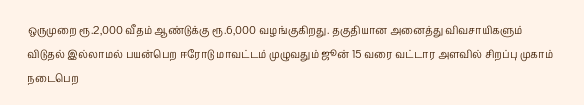ஒருமுறை ரூ.2,000 வீதம் ஆண்டுக்கு ரூ.6,000 வழங்குகிறது. தகுதியான அனைத்து விவசாயிகளும் விடுதல் இல்லாமல் பயன்பெற ஈரோடு மாவட்டம் முழுவதும் ஜூன் 15 வரை வட்டார அளவில் சிறப்பு முகாம் நடைபெற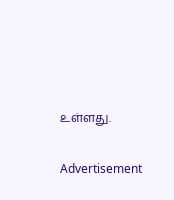உள்ளது.

Advertisement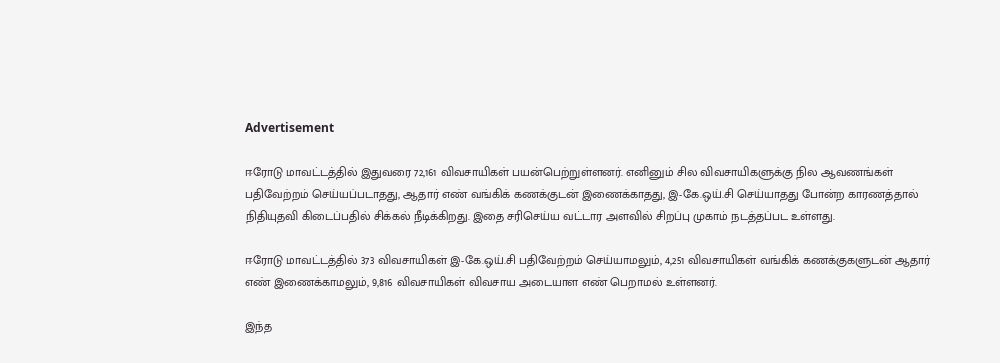Advertisement

ஈரோடு மாவட்டத்தில் இதுவரை 72,161 விவசாயிகள் பயன்பெற்றுள்ளனர். எனினும் சில விவசாயிகளுக்கு நில ஆவணங்கள் பதிவேற்றம் செய்யப்படாதது, ஆதார் எண் வங்கிக் கணக்குடன் இணைக்காதது, இ-கே.ஒய்.சி செய்யாதது போன்ற காரணத்தால் நிதியுதவி கிடைப்பதில் சிக்கல் நீடிக்கிறது. இதை சரிசெய்ய வட்டார அளவில் சிறப்பு முகாம் நடத்தப்பட உள்ளது.

ஈரோடு மாவட்டத்தில் 373 விவசாயிகள் இ-கே.ஒய்.சி பதிவேற்றம் செய்யாமலும், 4,251 விவசாயிகள் வங்கிக் கணக்குகளுடன் ஆதார் எண் இணைக்காமலும், 9,816 விவசாயிகள் விவசாய அடையாள எண் பெறாமல் உள்ளனர்.

இந்த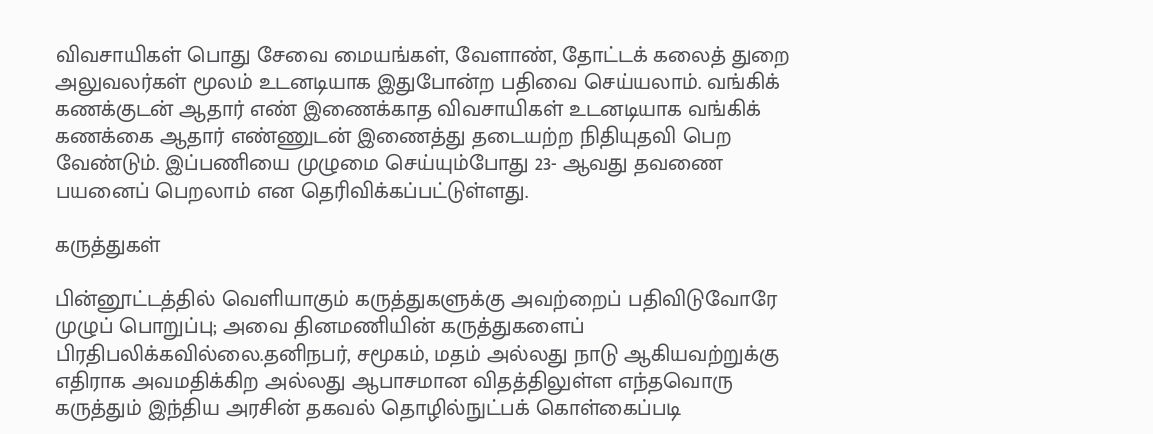விவசாயிகள் பொது சேவை மையங்கள், வேளாண், தோட்டக் கலைத் துறை அலுவலர்கள் மூலம் உடனடியாக இதுபோன்ற பதிவை செய்யலாம். வங்கிக் கணக்குடன் ஆதார் எண் இணைக்காத விவசாயிகள் உடனடியாக வங்கிக் கணக்கை ஆதார் எண்ணுடன் இணைத்து தடையற்ற நிதியுதவி பெற வேண்டும். இப்பணியை முழுமை செய்யும்போது 23- ஆவது தவணை பயனைப் பெறலாம் என தெரிவிக்கப்பட்டுள்ளது.

கருத்துகள்

பின்னூட்டத்தில் வெளியாகும் கருத்துகளுக்கு அவற்றைப் பதிவிடுவோரே முழுப் பொறுப்பு; அவை தினமணியின் கருத்துகளைப் பிரதிபலிக்கவில்லை.தனிநபர், சமூகம், மதம் அல்லது நாடு ஆகியவற்றுக்கு எதிராக அவமதிக்கிற அல்லது ஆபாசமான விதத்திலுள்ள எந்தவொரு கருத்தும் இந்திய அரசின் தகவல் தொழில்நுட்பக் கொள்கைப்படி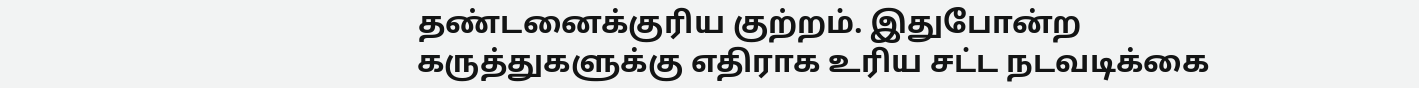தண்டனைக்குரிய குற்றம். இதுபோன்ற கருத்துகளுக்கு எதிராக உரிய சட்ட நடவடிக்கை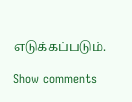எடுக்கப்படும்.

Show comments